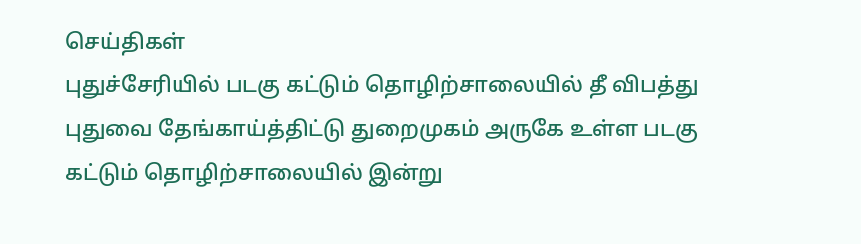செய்திகள்
புதுச்சேரியில் படகு கட்டும் தொழிற்சாலையில் தீ விபத்து
புதுவை தேங்காய்த்திட்டு துறைமுகம் அருகே உள்ள படகு கட்டும் தொழிற்சாலையில் இன்று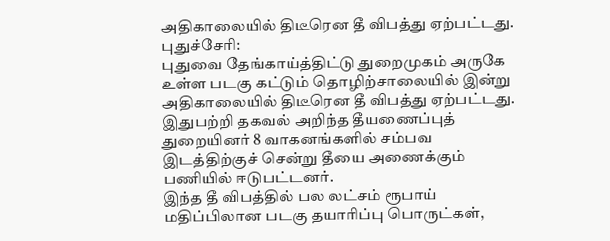அதிகாலையில் திடீரென தீ விபத்து ஏற்பட்டது.
புதுச்சேரி:
புதுவை தேங்காய்த்திட்டு துறைமுகம் அருகே உள்ள படகு கட்டும் தொழிற்சாலையில் இன்று அதிகாலையில் திடீரென தீ விபத்து ஏற்பட்டது. இதுபற்றி தகவல் அறிந்த தீயணைப்புத் துறையினர் 8 வாகனங்களில் சம்பவ இடத்திற்குச் சென்று தீயை அணைக்கும் பணியில் ஈடுபட்டனர்.
இந்த தீ விபத்தில் பல லட்சம் ரூபாய் மதிப்பிலான படகு தயாரிப்பு பொருட்கள்,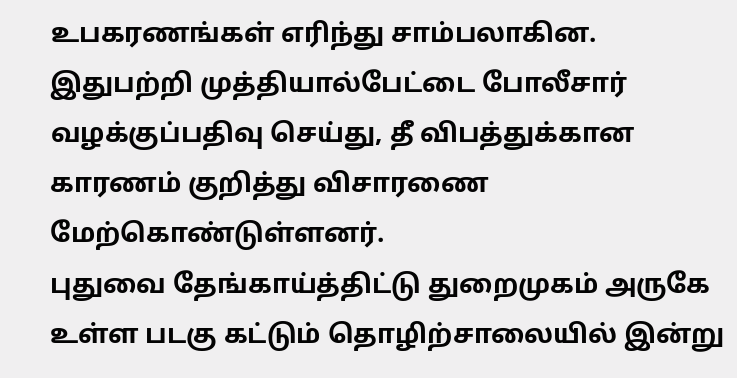உபகரணங்கள் எரிந்து சாம்பலாகின.
இதுபற்றி முத்தியால்பேட்டை போலீசார் வழக்குப்பதிவு செய்து, தீ விபத்துக்கான காரணம் குறித்து விசாரணை மேற்கொண்டுள்ளனர்.
புதுவை தேங்காய்த்திட்டு துறைமுகம் அருகே உள்ள படகு கட்டும் தொழிற்சாலையில் இன்று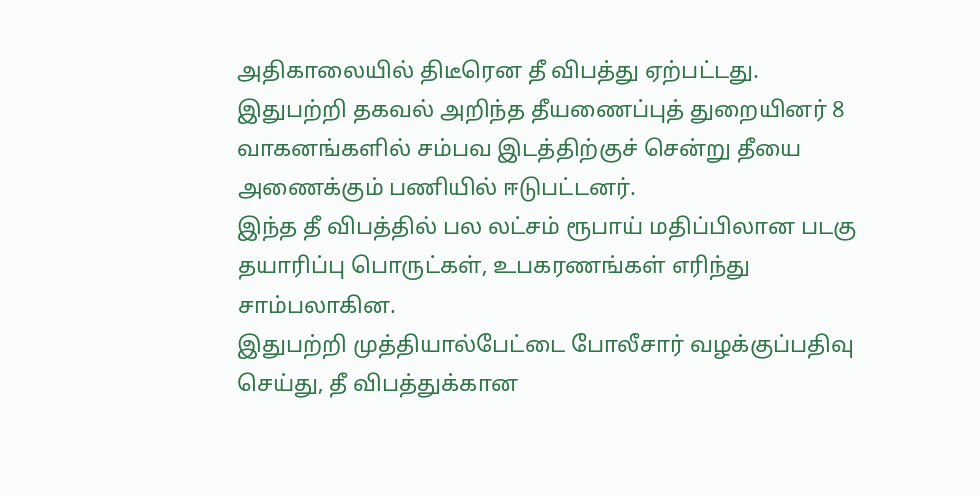அதிகாலையில் திடீரென தீ விபத்து ஏற்பட்டது. இதுபற்றி தகவல் அறிந்த தீயணைப்புத் துறையினர் 8 வாகனங்களில் சம்பவ இடத்திற்குச் சென்று தீயை அணைக்கும் பணியில் ஈடுபட்டனர்.
இந்த தீ விபத்தில் பல லட்சம் ரூபாய் மதிப்பிலான படகு தயாரிப்பு பொருட்கள், உபகரணங்கள் எரிந்து சாம்பலாகின.
இதுபற்றி முத்தியால்பேட்டை போலீசார் வழக்குப்பதிவு செய்து, தீ விபத்துக்கான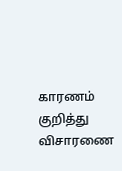காரணம் குறித்து விசாரணை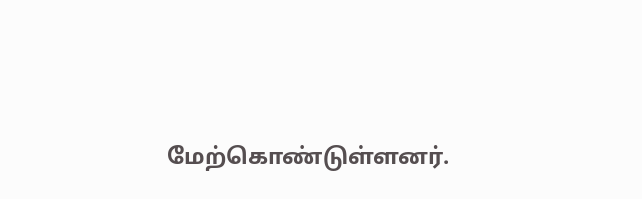மேற்கொண்டுள்ளனர்.